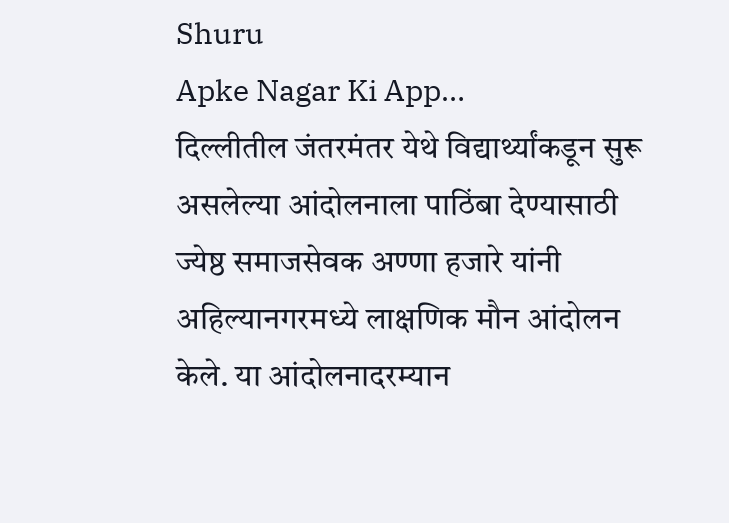Shuru
Apke Nagar Ki App…
दिल्लीतील जंतरमंतर येथे विद्यार्थ्यांकडून सुरू असलेल्या आंदोलनाला पाठिंबा देण्यासाठी ज्येष्ठ समाजसेवक अण्णा हजारे यांनी अहिल्यानगरमध्ये लाक्षणिक मौन आंदोलन केले. या आंदोलनादरम्यान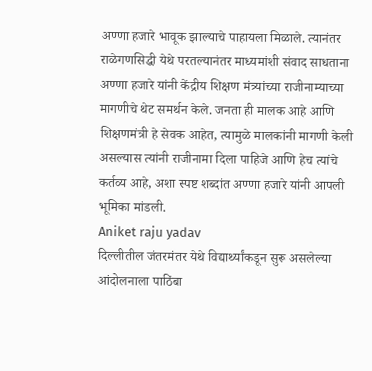अण्णा हजारे भावूक झाल्याचे पाहायला मिळाले. त्यानंतर राळेगणसिद्धी येथे परतल्यानंतर माध्यमांशी संवाद साधताना अण्णा हजारे यांनी केंद्रीय शिक्षण मंत्र्यांच्या राजीनाम्याच्या मागणीचे थेट समर्थन केले. जनता ही मालक आहे आणि शिक्षणमंत्री हे सेवक आहेत, त्यामुळे मालकांनी मागणी केली असल्यास त्यांनी राजीनामा दिला पाहिजे आणि हेच त्यांचे कर्तव्य आहे, अशा स्पष्ट शब्दांत अण्णा हजारे यांनी आपली भूमिका मांडली.
Aniket raju yadav
दिल्लीतील जंतरमंतर येथे विद्यार्थ्यांकडून सुरू असलेल्या आंदोलनाला पाठिंबा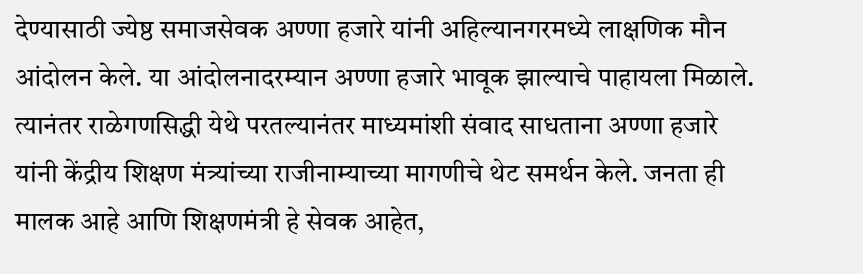देण्यासाठी ज्येष्ठ समाजसेवक अण्णा हजारे यांनी अहिल्यानगरमध्ये लाक्षणिक मौन आंदोलन केले. या आंदोलनादरम्यान अण्णा हजारे भावूक झाल्याचे पाहायला मिळाले. त्यानंतर राळेगणसिद्धी येथे परतल्यानंतर माध्यमांशी संवाद साधताना अण्णा हजारे यांनी केंद्रीय शिक्षण मंत्र्यांच्या राजीनाम्याच्या मागणीचे थेट समर्थन केले. जनता ही मालक आहे आणि शिक्षणमंत्री हे सेवक आहेत,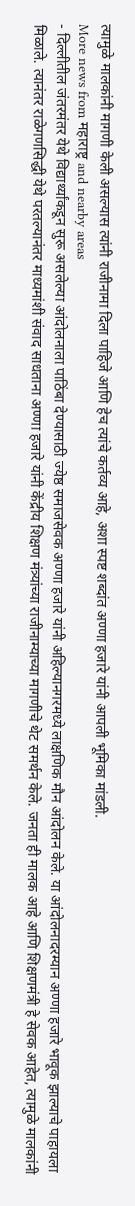त्यामुळे मालकांनी मागणी केली असल्यास त्यांनी राजीनामा दिला पाहिजे आणि हेच त्यांचे कर्तव्य आहे, अशा स्पष्ट शब्दांत अण्णा हजारे यांनी आपली भूमिका मांडली.
More news from महाराष्ट्र and nearby areas
- दिल्लीतील जंतरमंतर येथे विद्यार्थ्यांकडून सुरू असलेल्या आंदोलनाला पाठिंबा देण्यासाठी ज्येष्ठ समाजसेवक अण्णा हजारे यांनी अहिल्यानगरमध्ये लाक्षणिक मौन आंदोलन केले. या आंदोलनादरम्यान अण्णा हजारे भावूक झाल्याचे पाहायला मिळाले. त्यानंतर राळेगणसिद्धी येथे परतल्यानंतर माध्यमांशी संवाद साधताना अण्णा हजारे यांनी केंद्रीय शिक्षण मंत्र्यांच्या राजीनाम्याच्या मागणीचे थेट समर्थन केले. जनता ही मालक आहे आणि शिक्षणमंत्री हे सेवक आहेत, त्यामुळे मालकांनी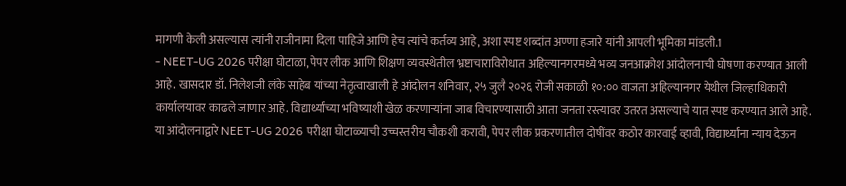मागणी केली असल्यास त्यांनी राजीनामा दिला पाहिजे आणि हेच त्यांचे कर्तव्य आहे, अशा स्पष्ट शब्दांत अण्णा हजारे यांनी आपली भूमिका मांडली.1
- NEET-UG 2026 परीक्षा घोटाळा, पेपर लीक आणि शिक्षण व्यवस्थेतील भ्रष्टाचाराविरोधात अहिल्यानगरमध्ये भव्य जनआक्रोश आंदोलनाची घोषणा करण्यात आली आहे. खासदार डॉ. निलेशजी लंके साहेब यांच्या नेतृत्वाखाली हे आंदोलन शनिवार, २५ जुलै २०२६ रोजी सकाळी १०:०० वाजता अहिल्यानगर येथील जिल्हाधिकारी कार्यालयावर काढले जाणार आहे. विद्यार्थ्यांच्या भविष्याशी खेळ करणाऱ्यांना जाब विचारण्यासाठी आता जनता रस्त्यावर उतरत असल्याचे यात स्पष्ट करण्यात आले आहे. या आंदोलनाद्वारे NEET-UG 2026 परीक्षा घोटाळ्याची उच्चस्तरीय चौकशी करावी, पेपर लीक प्रकरणातील दोषींवर कठोर कारवाई व्हावी, विद्यार्थ्यांना न्याय देऊन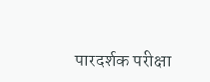पारदर्शक परीक्षा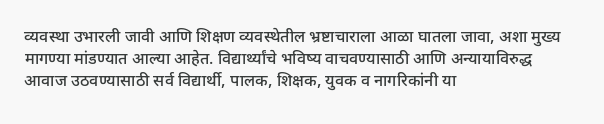व्यवस्था उभारली जावी आणि शिक्षण व्यवस्थेतील भ्रष्टाचाराला आळा घातला जावा, अशा मुख्य मागण्या मांडण्यात आल्या आहेत. विद्यार्थ्यांचे भविष्य वाचवण्यासाठी आणि अन्यायाविरुद्ध आवाज उठवण्यासाठी सर्व विद्यार्थी, पालक, शिक्षक, युवक व नागरिकांनी या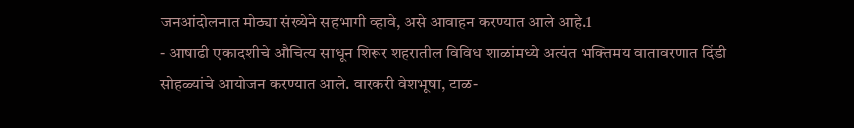जनआंदोलनात मोठ्या संख्येने सहभागी व्हावे, असे आवाहन करण्यात आले आहे.1
- आषाढी एकादशीचे औचित्य साधून शिरूर शहरातील विविध शाळांमध्ये अत्यंत भक्तिमय वातावरणात दिंडी सोहळ्यांचे आयोजन करण्यात आले. वारकरी वेशभूषा, टाळ-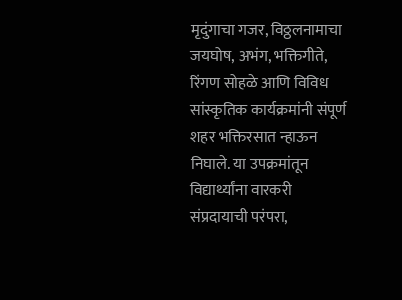मृदुंगाचा गजर, विठ्ठलनामाचा जयघोष, अभंग, भक्तिगीते, रिंगण सोहळे आणि विविध सांस्कृतिक कार्यक्रमांनी संपूर्ण शहर भक्तिरसात न्हाऊन निघाले. या उपक्रमांतून विद्यार्थ्यांना वारकरी संप्रदायाची परंपरा,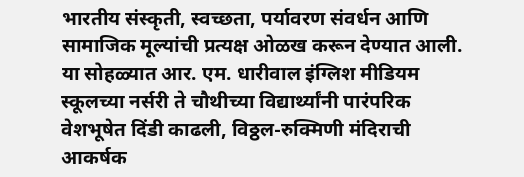भारतीय संस्कृती, स्वच्छता, पर्यावरण संवर्धन आणि सामाजिक मूल्यांची प्रत्यक्ष ओळख करून देण्यात आली. या सोहळ्यात आर. एम. धारीवाल इंग्लिश मीडियम स्कूलच्या नर्सरी ते चौथीच्या विद्यार्थ्यांनी पारंपरिक वेशभूषेत दिंडी काढली, विठ्ठल-रुक्मिणी मंदिराची आकर्षक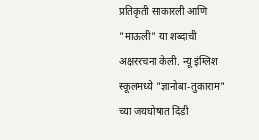प्रतिकृती साकारली आणि "माऊली" या शब्दाची अक्षररचना केली. न्यू इंग्लिश स्कूलमध्ये "ज्ञानोबा-तुकाराम" च्या जयघोषात दिंडी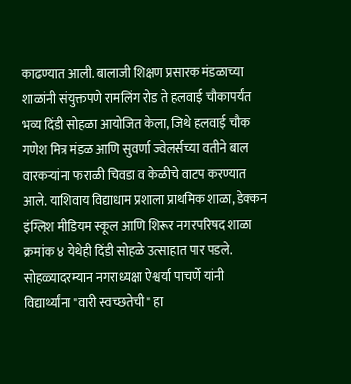काढण्यात आली. बालाजी शिक्षण प्रसारक मंडळाच्या शाळांनी संयुक्तपणे रामलिंग रोड ते हलवाई चौकापर्यंत भव्य दिंडी सोहळा आयोजित केला, जिथे हलवाई चौक गणेश मित्र मंडळ आणि सुवर्णा ज्वेलर्सच्या वतीने बाल वारकऱ्यांना फराळी चिवडा व केळीचे वाटप करण्यात आले. याशिवाय विद्याधाम प्रशाला प्राथमिक शाळा, डेक्कन इंग्लिश मीडियम स्कूल आणि शिरूर नगरपरिषद शाळा क्रमांक ४ येथेही दिंडी सोहळे उत्साहात पार पडले. सोहळ्यादरम्यान नगराध्यक्षा ऐश्वर्या पाचर्णे यांनी विद्यार्थ्यांना "वारी स्वच्छतेची" हा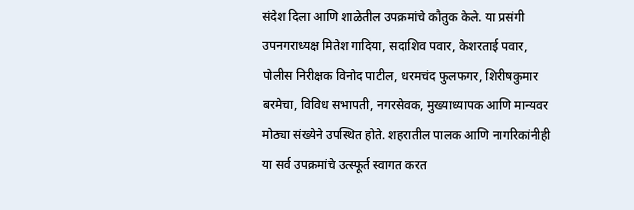संदेश दिला आणि शाळेतील उपक्रमांचे कौतुक केले. या प्रसंगी उपनगराध्यक्ष मितेश गादिया, सदाशिव पवार, केशरताई पवार, पोलीस निरीक्षक विनोद पाटील, धरमचंद फुलफगर, शिरीषकुमार बरमेचा, विविध सभापती, नगरसेवक, मुख्याध्यापक आणि मान्यवर मोठ्या संख्येने उपस्थित होते. शहरातील पालक आणि नागरिकांनीही या सर्व उपक्रमांचे उत्स्फूर्त स्वागत करत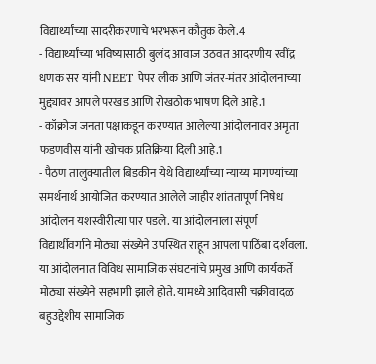विद्यार्थ्यांच्या सादरीकरणाचे भरभरून कौतुक केले.4
- विद्यार्थ्यांच्या भविष्यासाठी बुलंद आवाज उठवत आदरणीय रवींद्र धणक सर यांनी NEET पेपर लीक आणि जंतर-मंतर आंदोलनाच्या मुद्द्यावर आपले परखड आणि रोखठोक भाषण दिले आहे.1
- कॉक्रोज जनता पक्षाकडून करण्यात आलेल्या आंदोलनावर अमृता फडणवीस यांनी खोचक प्रतिक्रिया दिली आहे.1
- पैठण तालुक्यातील बिडकीन येथे विद्यार्थ्यांच्या न्याय्य मागण्यांच्या समर्थनार्थ आयोजित करण्यात आलेले जाहीर शांततापूर्ण निषेध आंदोलन यशस्वीरीत्या पार पडले. या आंदोलनाला संपूर्ण विद्यार्थीवर्गाने मोठ्या संख्येने उपस्थित राहून आपला पाठिंबा दर्शवला. या आंदोलनात विविध सामाजिक संघटनांचे प्रमुख आणि कार्यकर्ते मोठ्या संख्येने सहभागी झाले होते. यामध्ये आदिवासी चक्रीवादळ बहुउद्देशीय सामाजिक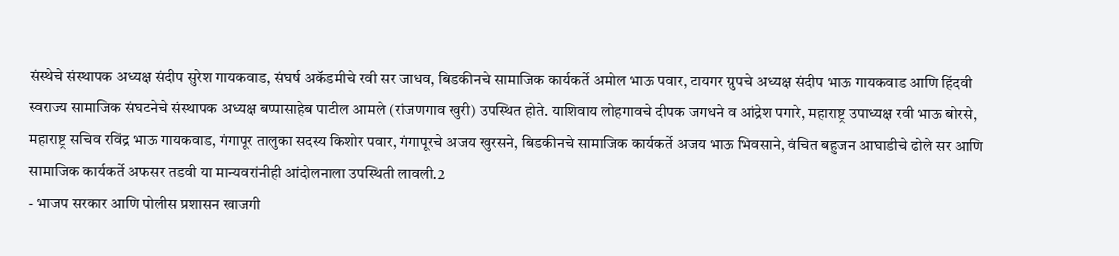संस्थेचे संस्थापक अध्यक्ष संदीप सुरेश गायकवाड, संघर्ष अकॅडमीचे रवी सर जाधव, बिडकीनचे सामाजिक कार्यकर्ते अमोल भाऊ पवार, टायगर ग्रुपचे अध्यक्ष संदीप भाऊ गायकवाड आणि हिंदवी स्वराज्य सामाजिक संघटनेचे संस्थापक अध्यक्ष बप्पासाहेब पाटील आमले (रांजणगाव खुरी) उपस्थित होते. याशिवाय लोहगावचे दीपक जगधने व आंद्रेश पगारे, महाराष्ट्र उपाध्यक्ष रवी भाऊ बोरसे, महाराष्ट्र सचिव रविंद्र भाऊ गायकवाड, गंगापूर तालुका सदस्य किशोर पवार, गंगापूरचे अजय खुरसने, बिडकीनचे सामाजिक कार्यकर्ते अजय भाऊ भिवसाने, वंचित बहुजन आघाडीचे ढोले सर आणि सामाजिक कार्यकर्ते अफसर तडवी या मान्यवरांनीही आंदोलनाला उपस्थिती लावली.2
- भाजप सरकार आणि पोलीस प्रशासन खाजगी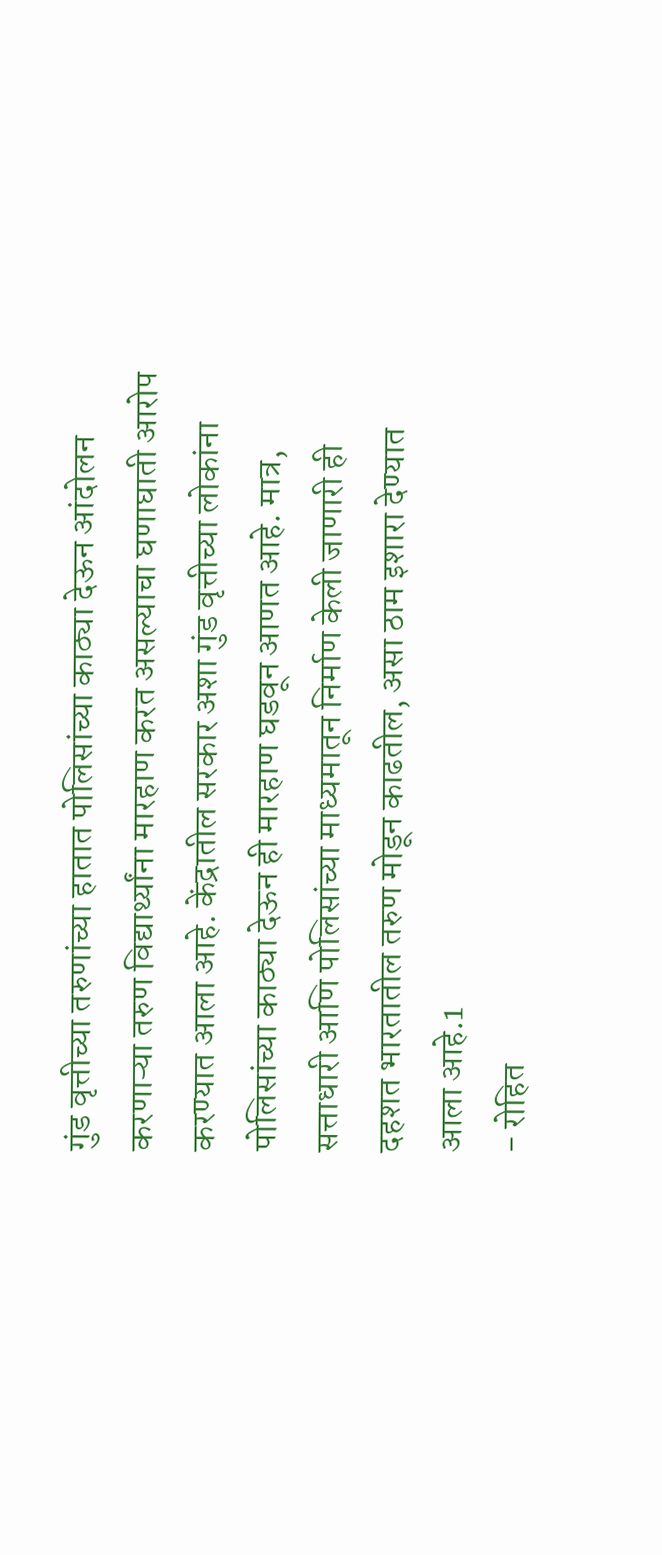गुंड वृत्तीच्या तरुणांच्या हातात पोलिसांच्या काठ्या देऊन आंदोलन करणाऱ्या तरुण विद्यार्थ्यांना मारहाण करत असल्याचा घणाघाती आरोप करण्यात आला आहे. केंद्रातील सरकार अशा गुंड वृत्तीच्या लोकांना पोलिसांच्या काठ्या देऊन ही मारहाण घडवून आणत आहे. मात्र, सत्ताधारी आणि पोलिसांच्या माध्यमातून निर्माण केली जाणारी ही दहशत भारतातील तरुण मोडून काढतील, असा ठाम इशारा देण्यात आला आहे.1
- रोहित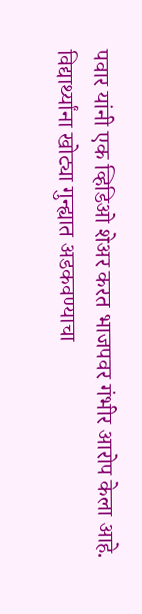पवार यांनी एक व्हिडिओ शेअर करत भाजपवर गंभीर आरोप केला आहे. विद्यार्थ्यांना खोट्या गुन्ह्यात अडकवण्याचा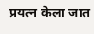प्रयत्न केला जात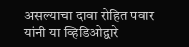असल्याचा दावा रोहित पवार यांनी या व्हिडिओद्वारे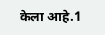केला आहे.1